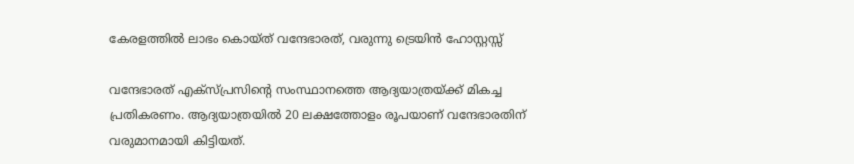കേരളത്തിൽ ലാഭം കൊയ്ത് വന്ദേഭാരത്, വരുന്നു ട്രെയിൻ ഹോസ്റ്റസ്സ്

വന്ദേഭാരത് എക്സ്പ്രസിന്റെ സംസ്ഥാനത്തെ ആദ്യയാത്രയ്ക്ക് മികച്ച പ്രതികരണം. ആദ്യയാത്രയില്‍ 20 ലക്ഷത്തോളം രൂപയാണ് വന്ദേഭാരതിന് വരുമാനമായി കിട്ടിയത്.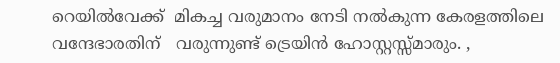റെയിൽവേക്ക്  മികച്ച വരുമാനം നേടി നൽകുന്ന കേരളത്തിലെ വന്ദേഭാരതിന്   വരുന്നുണ്ട് ട്രെയിൻ ഹോസ്റ്റസ്സ്മാരും. ,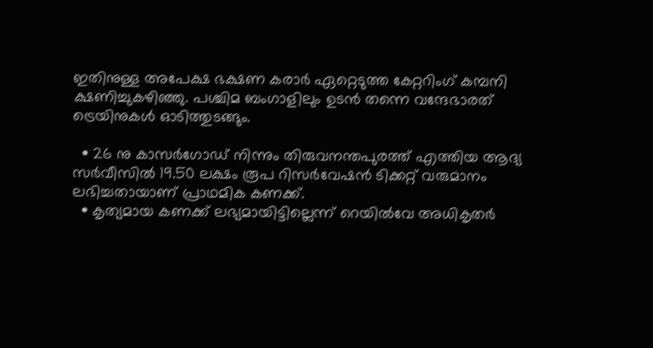ഇതിനുള്ള അപേക്ഷ ഭക്ഷണ കരാർ ഏറ്റെടുത്ത കേറ്ററിംഗ് കമ്പനി ക്ഷണിച്ചുകഴിഞ്ഞു. പശ്ചിമ ബംഗാളിലും ഉടൻ തന്നെ വന്ദേഭാരത് ട്രെയിനുകൾ ഓടിത്തുടങ്ങും.

  • 26 നു കാസര്‍ഗോഡ് നിന്നും തിരുവനന്തപുരത്ത് എത്തിയ ആദ്യ സര്‍വീസില്‍ 19.50 ലക്ഷം രൂപ റിസര്‍വേഷന്‍ ടിക്കറ്റ് വരുമാനം ലഭിച്ചതായാണ് പ്രാഥമിക കണക്ക്.
  • കൃത്യമായ കണക്ക് ലഭ്യമായിട്ടില്ലെന്ന് റെയില്‍വേ അധികൃതര്‍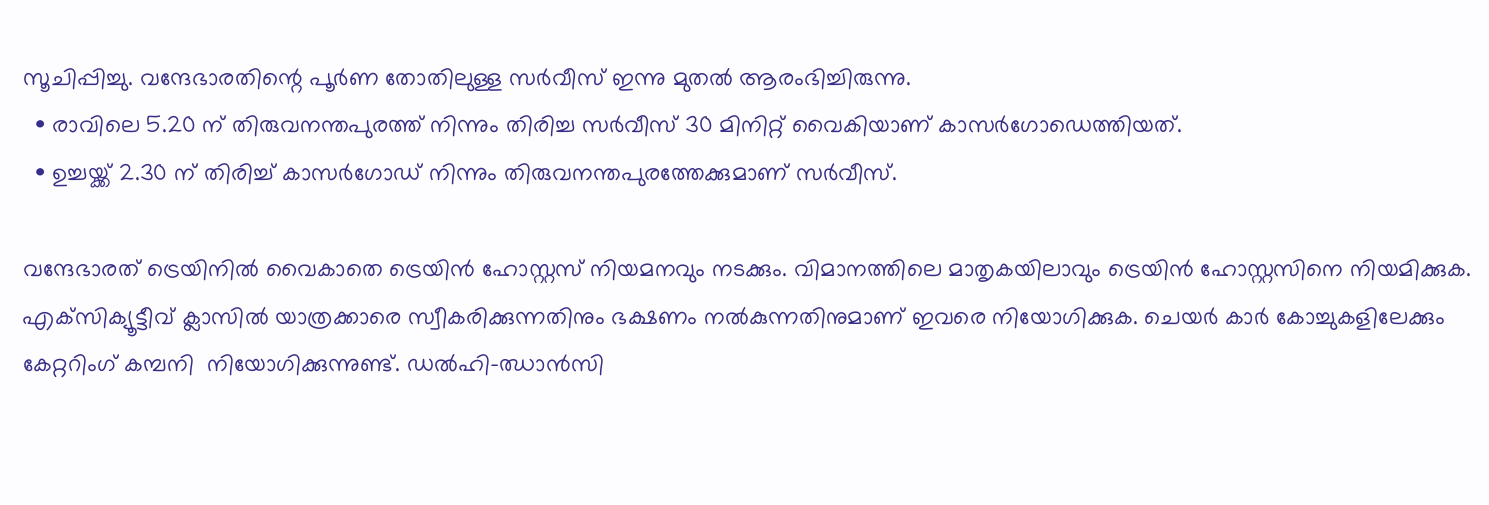സൂചിപ്പിച്ചു. വന്ദേഭാരതിന്റെ പൂര്‍ണ തോതിലുള്ള സര്‍വീസ് ഇന്നു മുതല്‍ ആരംഭിച്ചിരുന്നു.
  • രാവിലെ 5.20 ന് തിരുവനന്തപുരത്ത് നിന്നും തിരിച്ച സർവീസ് 30 മിനിറ്റ് വൈകിയാണ് കാസർഗോഡെത്തിയത്.
  • ഉച്ചയ്ക്ക് 2.30 ന് തിരിച്ച്‌ കാസര്‍ഗോഡ് നിന്നും തിരുവനന്തപുരത്തേക്കുമാണ് സര്‍വീസ്.

വന്ദേഭാരത് ട്രെയിനില്‍ വൈകാതെ ട്രെയിന്‍ ഹോസ്റ്റസ് നിയമനവും നടക്കും. വിമാനത്തിലെ മാതൃകയിലാവും ട്രെയിന്‍ ഹോസ്റ്റസിനെ നിയമിക്കുക. എക്‌സിക്യൂട്ടീവ് ക്ലാസില്‍ യാത്രക്കാരെ സ്വീകരിക്കുന്നതിനും ഭക്ഷണം നല്‍കുന്നതിനുമാണ് ഇവരെ നിയോഗിക്കുക. ചെയര്‍ കാര്‍ കോച്ചുകളിലേക്കും കേറ്ററിംഗ് കമ്പനി  നിയോഗിക്കുന്നുണ്ട്. ഡല്‍ഹി-ഝാന്‍സി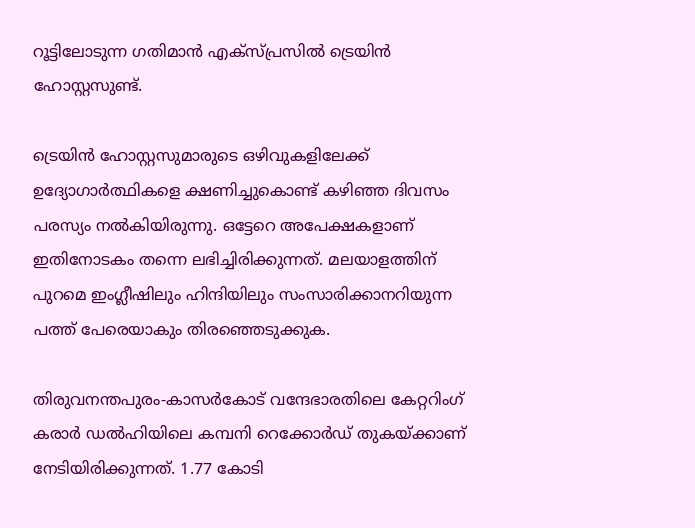റൂട്ടിലോടുന്ന ഗതിമാന്‍ എക്‌സ്പ്രസില്‍ ട്രെയിന്‍ ഹോസ്റ്റസുണ്ട്.

ട്രെയിന്‍ ഹോസ്റ്റസുമാരുടെ ഒഴിവുകളിലേക്ക് ഉദ്യോഗാര്‍ത്ഥികളെ ക്ഷണിച്ചുകൊണ്ട് കഴിഞ്ഞ ദിവസം പരസ്യം നല്‍കിയിരുന്നു. ഒട്ടേറെ അപേക്ഷകളാണ് ഇതിനോടകം തന്നെ ലഭിച്ചിരിക്കുന്നത്. മലയാളത്തിന് പുറമെ ഇംഗ്ലീഷിലും ഹിന്ദിയിലും സംസാരിക്കാനറിയുന്ന പത്ത് പേരെയാകും തിരഞ്ഞെടുക്കുക.

തിരുവനന്തപുരം-കാസര്‍കോട് വന്ദേഭാരതിലെ കേറ്ററിംഗ് കരാര്‍ ഡല്‍ഹിയിലെ കമ്പനി റെക്കോര്‍ഡ് തുകയ്‌ക്കാണ് നേടിയിരിക്കുന്നത്. 1.77 കോടി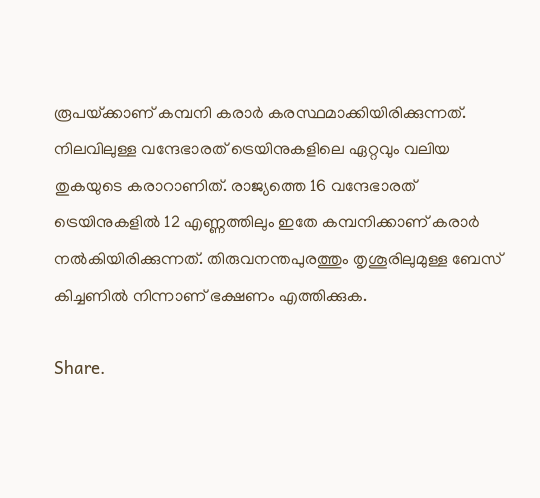രൂപയ്‌ക്കാണ് കമ്പനി കരാര്‍ കരസ്ഥമാക്കിയിരിക്കുന്നത്. നിലവിലുള്ള വന്ദേഭാരത് ട്രെയിനുകളിലെ ഏറ്റവും വലിയ തുകയുടെ കരാറാണിത്. രാജ്യത്തെ 16 വന്ദേഭാരത് ട്രെയിനുകളില്‍ 12 എണ്ണത്തിലും ഇതേ കമ്പനിക്കാണ് കരാര്‍ നല്‍കിയിരിക്കുന്നത്. തിരുവനന്തപുരത്തും തൃശൂരിലുമുള്ള ബേസ് കിച്ചണില്‍ നിന്നാണ് ഭക്ഷണം എത്തിക്കുക.

Share.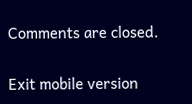Comments are closed.

Exit mobile version